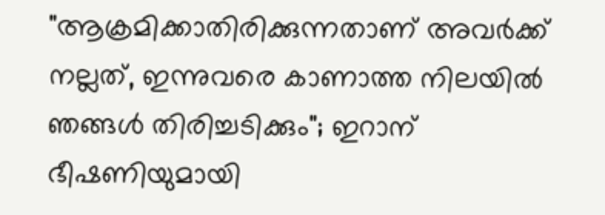"ആക്രമിക്കാതിരിക്കുന്നതാണ് അവര്‍ക്ക് നല്ലത്, ഇന്നുവരെ കാണാത്ത നിലയില്‍ ഞങ്ങള്‍ തിരിച്ചടിക്കും"; ഇറാന് ഭീഷണിയുമായി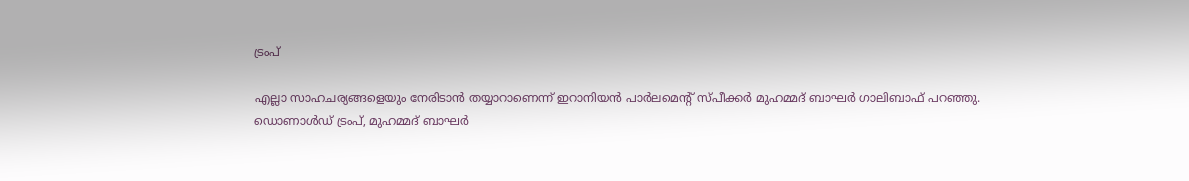ട്രംപ്

എല്ലാ സാഹചര്യങ്ങളെയും നേരിടാന്‍ തയ്യാറാണെന്ന് ഇറാനിയന്‍ പാര്‍ലമെന്റ് സ്പീക്കര്‍ മുഹമ്മദ് ബാഘര്‍ ഗാലിബാഫ് പറഞ്ഞു.
ഡൊണാൾഡ് ട്രംപ്, മുഹമ്മദ് ബാഘര്‍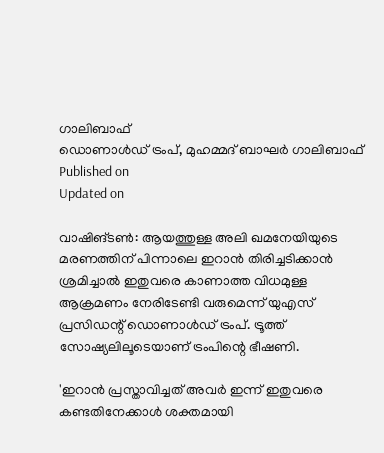ഗാലിബാഫ്
ഡൊണാൾഡ് ട്രംപ്, മുഹമ്മദ് ബാഘര്‍ ഗാലിബാഫ്
Published on
Updated on

വാഷിങ്ടണ്‍: ആയത്തുള്ള അലി ഖമനേയിയുടെ മരണത്തിന് പിന്നാലെ ഇറാന്‍ തിരിച്ചടിക്കാന്‍ ശ്രമിച്ചാല്‍ ഇതുവരെ കാണാത്ത വിധമുള്ള ആക്രമണം നേരിടേണ്ടി വരുമെന്ന് യുഎസ് പ്രസിഡന്റ് ഡൊണാള്‍ഡ് ട്രംപ്. ട്രൂത്ത് സോഷ്യലിലൂടെയാണ് ട്രംപിന്റെ ഭീഷണി.

'ഇറാന്‍ പ്രസ്താവിച്ചത് അവര്‍ ഇന്ന് ഇതുവരെ കണ്ടതിനേക്കാള്‍ ശക്തമായി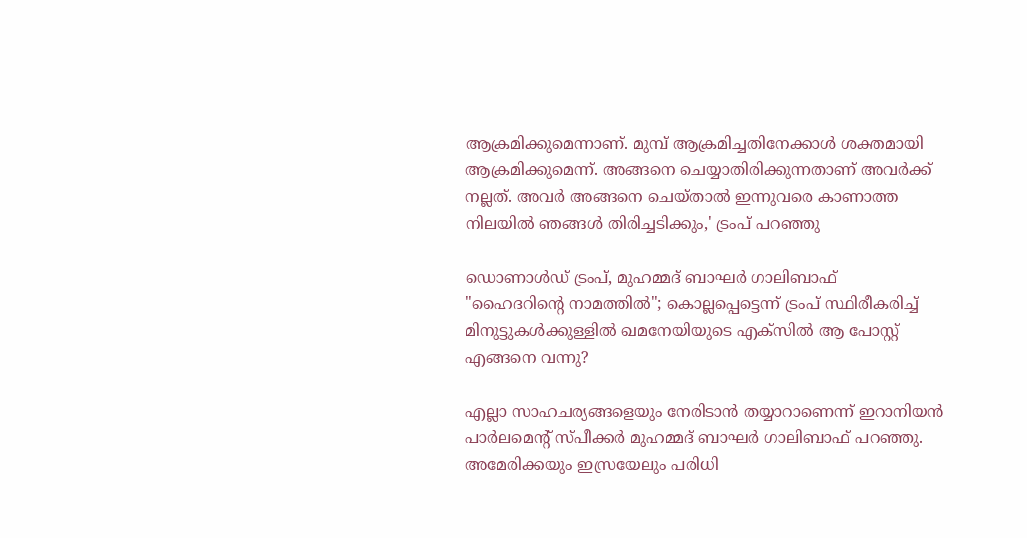ആക്രമിക്കുമെന്നാണ്. മുമ്പ് ആക്രമിച്ചതിനേക്കാള്‍ ശക്തമായി ആക്രമിക്കുമെന്ന്. അങ്ങനെ ചെയ്യാതിരിക്കുന്നതാണ് അവര്‍ക്ക് നല്ലത്. അവര്‍ അങ്ങനെ ചെയ്താല്‍ ഇന്നുവരെ കാണാത്ത നിലയില്‍ ഞങ്ങള്‍ തിരിച്ചടിക്കും,' ട്രംപ് പറഞ്ഞു

ഡൊണാൾഡ് ട്രംപ്, മുഹമ്മദ് ബാഘര്‍ ഗാലിബാഫ്
"ഹൈദറിന്റെ നാമത്തില്‍"; കൊല്ലപ്പെട്ടെന്ന് ട്രംപ് സ്ഥിരീകരിച്ച് മിനുട്ടുകള്‍ക്കുള്ളില്‍ ഖമനേയിയുടെ എക്‌സില്‍ ആ പോസ്റ്റ് എങ്ങനെ വന്നു?

എല്ലാ സാഹചര്യങ്ങളെയും നേരിടാന്‍ തയ്യാറാണെന്ന് ഇറാനിയന്‍ പാര്‍ലമെന്റ് സ്പീക്കര്‍ മുഹമ്മദ് ബാഘര്‍ ഗാലിബാഫ് പറഞ്ഞു. അമേരിക്കയും ഇസ്രയേലും പരിധി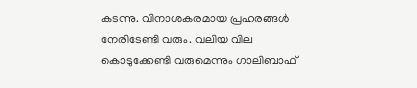കടന്നു. വിനാശകരമായ പ്രഹരങ്ങള്‍ നേരിടേണ്ടി വരും. വലിയ വില കൊടുക്കേണ്ടി വരുമെന്നും ഗാലിബാഫ്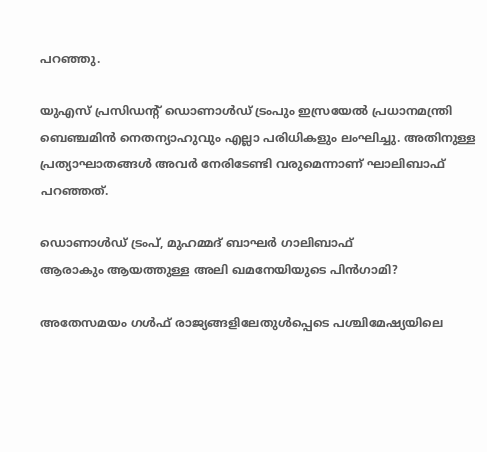പറഞ്ഞു.

യുഎസ് പ്രസിഡന്റ് ഡൊണാള്‍ഡ് ട്രംപും ഇസ്രയേല്‍ പ്രധാനമന്ത്രി ബെഞ്ചമിന്‍ നെതന്യാഹുവും എല്ലാ പരിധികളും ലംഘിച്ചു. അതിനുള്ള പ്രത്യാഘാതങ്ങള്‍ അവര്‍ നേരിടേണ്ടി വരുമെന്നാണ് ഘാലിബാഫ് പറഞ്ഞത്.

ഡൊണാൾഡ് ട്രംപ്, മുഹമ്മദ് ബാഘര്‍ ഗാലിബാഫ്
ആരാകും ആയത്തുള്ള അലി ഖമനേയിയുടെ പിന്‍ഗാമി?

അതേസമയം ഗള്‍ഫ് രാജ്യങ്ങളിലേതുള്‍പ്പെടെ പശ്ചിമേഷ്യയിലെ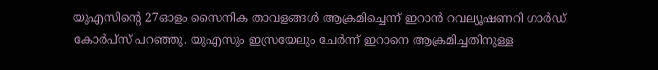യുഎസിന്റെ 27ഓളം സൈനിക താവളങ്ങള്‍ ആക്രമിച്ചെന്ന് ഇറാന്‍ റവല്യൂഷണറി ഗാര്‍ഡ് കോര്‍പ്‌സ് പറഞ്ഞു. യുഎസും ഇസ്രയേലും ചേര്‍ന്ന് ഇറാനെ ആക്രമിച്ചതിനുള്ള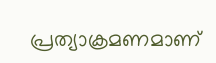പ്രത്യാക്രമണമാണ്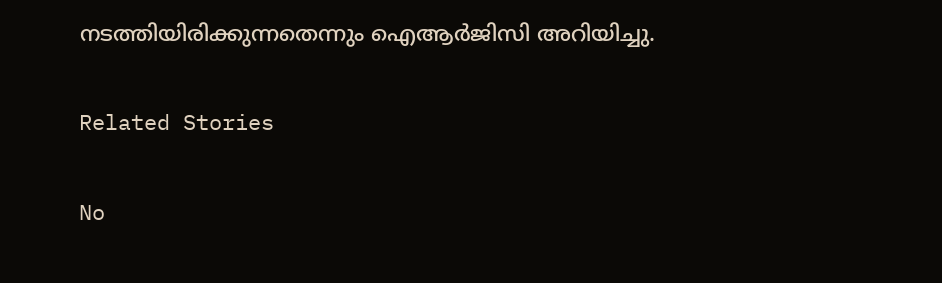നടത്തിയിരിക്കുന്നതെന്നും ഐആര്‍ജിസി അറിയിച്ചു.

Related Stories

No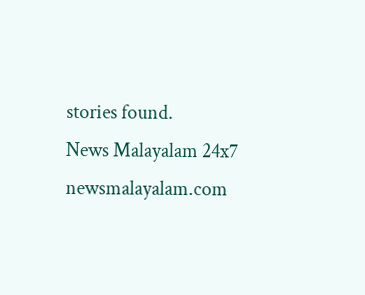stories found.
News Malayalam 24x7
newsmalayalam.com